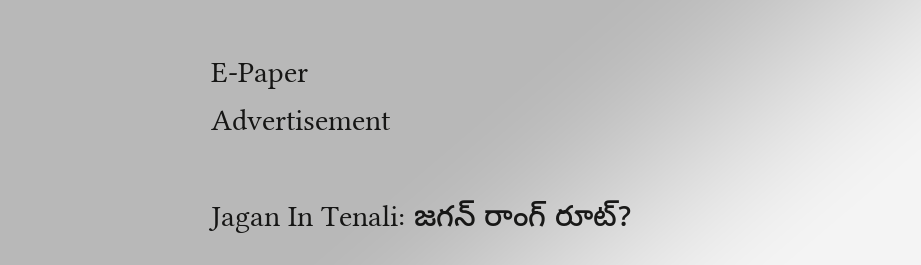E-Paper
Advertisement

Jagan In Tenali: జగన్ రాంగ్ రూట్?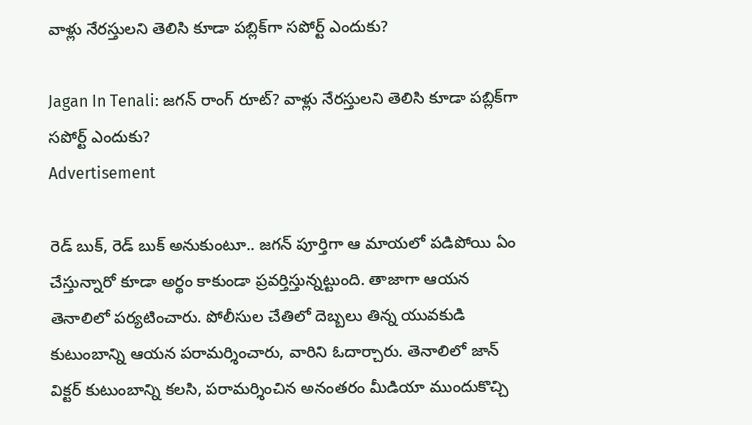వాళ్లు నేరస్తులని తెలిసి కూడా పబ్లిక్‌గా సపోర్ట్ ఎందుకు?

Jagan In Tenali: జగన్ రాంగ్ రూట్? వాళ్లు నేరస్తులని తెలిసి కూడా పబ్లిక్‌గా సపోర్ట్ ఎందుకు?
Advertisement

రెడ్ బుక్, రెడ్ బుక్ అనుకుంటూ.. జగన్ పూర్తిగా ఆ మాయలో పడిపోయి ఏం చేస్తున్నారో కూడా అర్థం కాకుండా ప్రవర్తిస్తున్నట్టుంది. తాజాగా ఆయన తెనాలిలో పర్యటించారు. పోలీసుల చేతిలో దెబ్బలు తిన్న యువకుడి కుటుంబాన్ని ఆయన పరామర్శించారు, వారిని ఓదార్చారు. తెనాలిలో జాన్ విక్టర్ కుటుంబాన్ని కలసి, పరామర్శించిన అనంతరం మీడియా ముందుకొచ్చి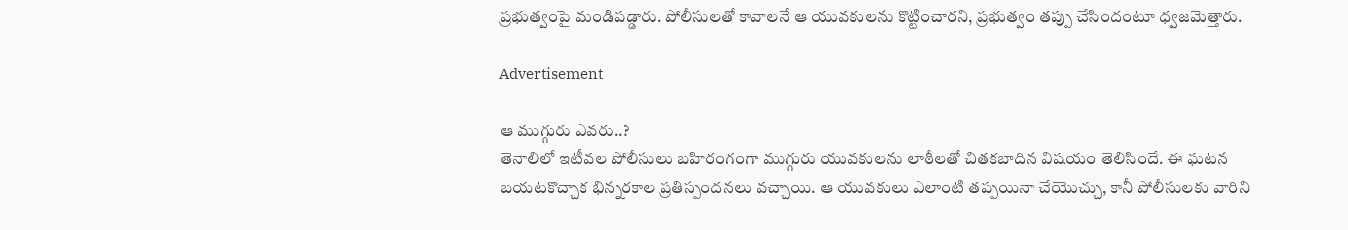ప్రభుత్వంపై మండిపడ్డారు. పోలీసులతో కావాలనే ఆ యువకులను కొట్టించారని, ప్రభుత్వం తప్పు చేసిందంటూ ధ్వజమెత్తారు.

Advertisement

ఆ ముగ్గురు ఎవరు..?
తెనాలిలో ఇటీవల పోలీసులు బహిరంగంగా ముగ్గురు యువకులను లాఠీలతో చితకబాదిన విషయం తెలిసిందే. ఈ ఘటన బయటకొచ్చాక భిన్నరకాల ప్రతిస్పందనలు వచ్చాయి. ఆ యువకులు ఎలాంటి తప్పయినా చేయొచ్చు, కానీ పోలీసులకు వారిని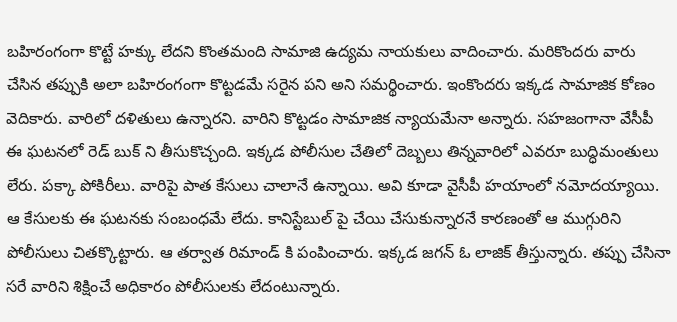బహిరంగంగా కొట్టే హక్కు లేదని కొంతమంది సామాజి ఉద్యమ నాయకులు వాదించారు. మరికొందరు వారు చేసిన తప్పుకి అలా బహిరంగంగా కొట్టడమే సరైన పని అని సమర్థించారు. ఇంకొందరు ఇక్కడ సామాజిక కోణం వెదికారు. వారిలో దళితులు ఉన్నారని. వారిని కొట్టడం సామాజిక న్యాయమేనా అన్నారు. సహజంగానా వేసీపీ ఈ ఘటనలో రెడ్ బుక్ ని తీసుకొచ్చంది. ఇక్కడ పోలీసుల చేతిలో దెబ్బలు తిన్నవారిలో ఎవరూ బుద్ధిమంతులు లేరు. పక్కా పోకిరీలు. వారిపై పాత కేసులు చాలానే ఉన్నాయి. అవి కూడా వైసీపీ హయాంలో నమోదయ్యాయి. ఆ కేసులకు ఈ ఘటనకు సంబంధమే లేదు. కానిస్టేబుల్ పై చేయి చేసుకున్నారనే కారణంతో ఆ ముగ్గురిని పోలీసులు చితక్కొట్టారు. ఆ తర్వాత రిమాండ్ కి పంపించారు. ఇక్కడ జగన్ ఓ లాజిక్ తీస్తున్నారు. తప్పు చేసినా సరే వారిని శిక్షించే అధికారం పోలీసులకు లేదంటున్నారు.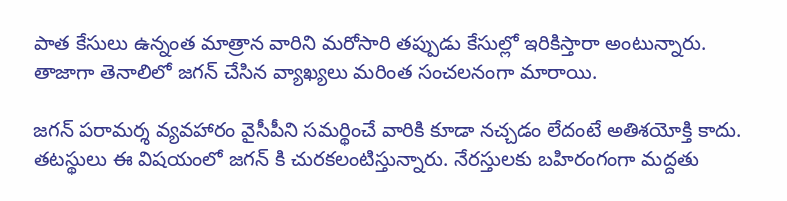పాత కేసులు ఉన్నంత మాత్రాన వారిని మరోసారి తప్పుడు కేసుల్లో ఇరికిస్తారా అంటున్నారు. తాజాగా తెనాలిలో జగన్ చేసిన వ్యాఖ్యలు మరింత సంచలనంగా మారాయి.

జగన్ పరామర్శ వ్యవహారం వైసీపీని సమర్థించే వారికి కూడా నచ్చడం లేదంటే అతిశయోక్తి కాదు. తటస్థులు ఈ విషయంలో జగన్ కి చురకలంటిస్తున్నారు. నేరస్తులకు బహిరంగంగా మద్దతు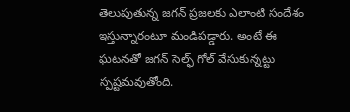తెలుపుతున్న జగన్ ప్రజలకు ఎలాంటి సందేశం ఇస్తున్నారంటూ మండిపడ్డారు. అంటే ఈ ఘటనతో జగన్ సెల్ఫ్ గోల్ వేసుకున్నట్టు స్పష్టమవుతోంది.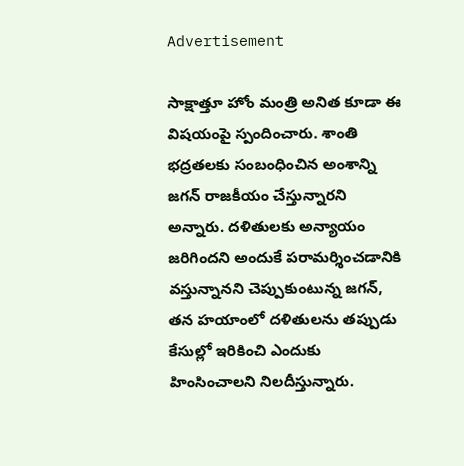Advertisement

సాక్షాత్తూ హోం మంత్రి అనిత కూడా ఈ విషయంపై స్పందించారు. శాంతి భద్రతలకు సంబంధించిన అంశాన్ని జగన్ రాజకీయం చేస్తున్నారని అన్నారు. దళితులకు అన్యాయం జరిగిందని అందుకే పరామర్శించడానికి వస్తున్నానని చెప్పుకుంటున్న జగన్, తన హయాంలో దళితులను తప్పుడు కేసుల్లో ఇరికించి ఎందుకు హింసించాలని నిలదీస్తున్నారు.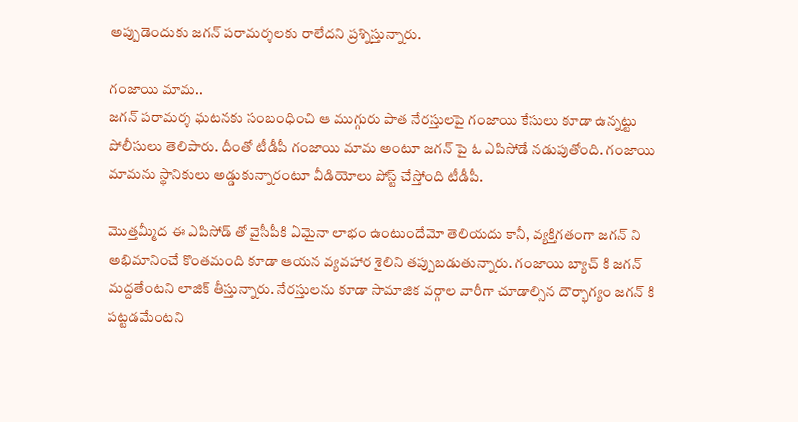అప్పుడెందుకు జగన్ పరామర్శలకు రాలేదని ప్రశ్నిస్తున్నారు.

గంజాయి మామ..
జగన్ పరామర్శ ఘటనకు సంబంధించి ఆ ముగ్గురు పాత నేరస్తులపై గంజాయి కేసులు కూడా ఉన్నట్టు పోలీసులు తెలిపారు. దీంతో టీడీపీ గంజాయి మామ అంటూ జగన్ పై ఓ ఎపిసోడే నడుపుతోంది. గంజాయి మామను స్థానికులు అడ్డుకున్నారంటూ వీడియోలు పోస్ట్ చేస్తోంది టీడీపీ.

మొత్తమ్మీద ఈ ఎపిసోడ్ తో వైసీపీకి ఏమైనా లాభం ఉంటుందేమో తెలియదు కానీ, వ్యక్తిగతంగా జగన్ ని అభిమానించే కొంతమంది కూడా ఆయన వ్యవహార శైలిని తప్పుబడుతున్నారు. గంజాయి బ్యాచ్ కి జగన్ మద్దతేంటని లాజిక్ తీస్తున్నారు. నేరస్తులను కూడా సామాజిక వర్గాల వారీగా చూడాల్సిన దౌర్భాగ్యం జగన్ కి పట్టడమేంటని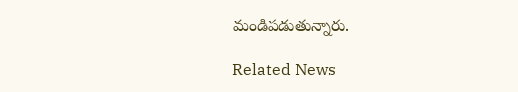మండిపడుతున్నారు.

Related News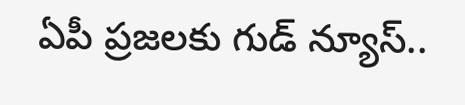ఏపీ ప్రజలకు గుడ్ న్యూస్..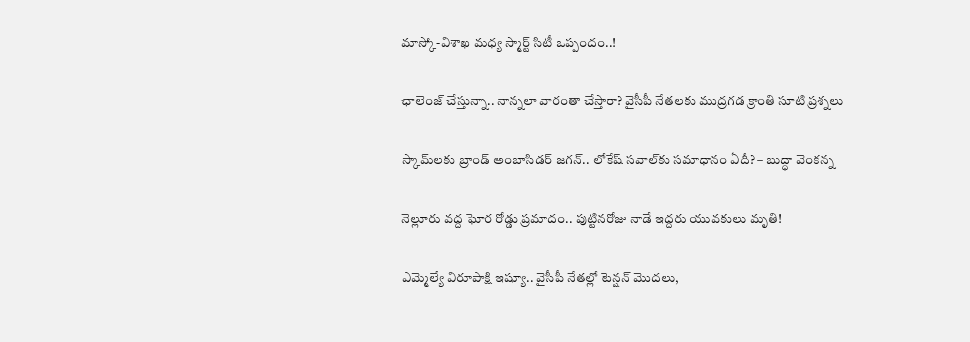మాస్కో-విశాఖ మధ్య స్మార్ట్ సిటీ ఒప్పందం..!

ఛాలెంజ్ చేస్తున్నా.. నాన్నలా వారంతా చేస్తారా? వైసీపీ నేతలకు ముద్రగడ క్రాంతి సూటి ప్రశ్నలు

స్కామ్‌లకు బ్రాండ్ అంబాసిడర్ జగన్.. లోకేష్ సవాల్‌కు సమాధానం ఏదీ? – బుద్ధా వెంకన్న

నెల్లూరు వద్ద ఘోర రోడ్డు ప్రమాదం.. పుట్టినరోజు నాడే ఇద్దరు యువకులు మృతి!

ఎమ్మెల్యే విరూపాక్షి ఇష్యూ.. వైసీపీ నేతల్లో టెన్షన్ మొదలు,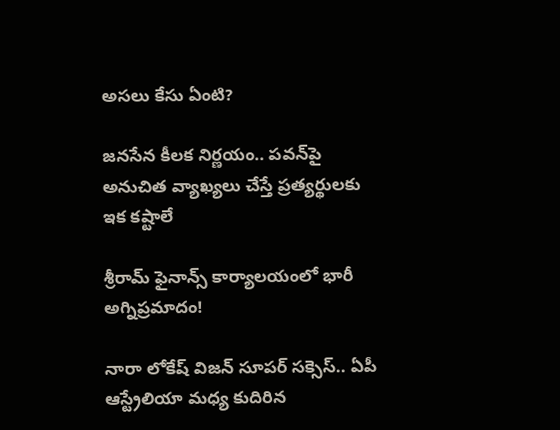అసలు కేసు ఏంటి?

జనసేన కీలక నిర్ణయం.. పవన్‌పై అనుచిత వ్యాఖ్యలు చేస్తే ప్రత్యర్థులకు ఇక కష్టాలే

శ్రీరామ్ ఫైనాన్స్ కార్యాలయంలో భారీ అగ్నిప్రమాదం!

నారా లోకేష్ విజన్ సూపర్ సక్సెస్.. ఏపీ ఆస్ట్రేలియా మధ్య కుదిరిన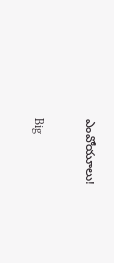ఎంవోయూలు!

Big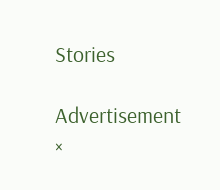Stories

Advertisement
×